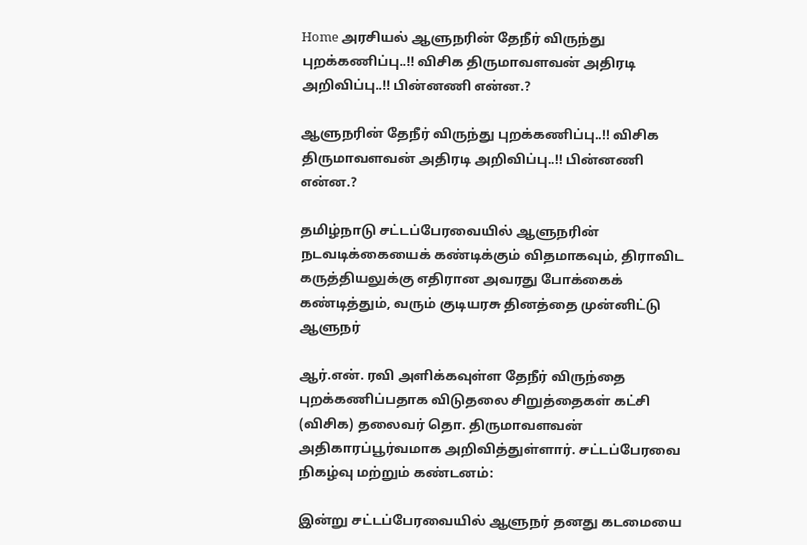Home அரசியல் ஆளுநரின் தேநீர் விருந்து புறக்கணிப்பு..!! விசிக திருமாவளவன் அதிரடி அறிவிப்பு..!! பின்னணி என்ன.?

ஆளுநரின் தேநீர் விருந்து புறக்கணிப்பு..!! விசிக திருமாவளவன் அதிரடி அறிவிப்பு..!! பின்னணி என்ன.?

தமிழ்நாடு சட்டப்பேரவையில் ஆளுநரின் நடவடிக்கையைக் கண்டிக்கும் விதமாகவும், திராவிட கருத்தியலுக்கு எதிரான அவரது போக்கைக் கண்டித்தும், வரும் குடியரசு தினத்தை முன்னிட்டு ஆளுநர்

ஆர்.என். ரவி அளிக்கவுள்ள தேநீர் விருந்தை புறக்கணிப்பதாக விடுதலை சிறுத்தைகள் கட்சி (விசிக) தலைவர் தொ. திருமாவளவன் அதிகாரப்பூர்வமாக அறிவித்துள்ளார். சட்டப்பேரவை நிகழ்வு மற்றும் கண்டனம்:

இன்று சட்டப்பேரவையில் ஆளுநர் தனது கடமையை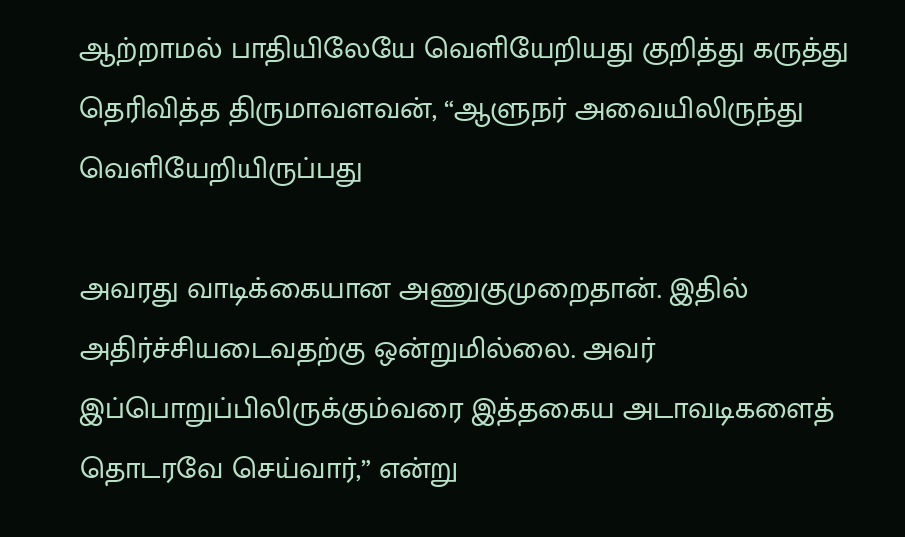ஆற்றாமல் பாதியிலேயே வெளியேறியது குறித்து கருத்து தெரிவித்த திருமாவளவன், “ஆளுநர் அவையிலிருந்து வெளியேறியிருப்பது

அவரது வாடிக்கையான அணுகுமுறைதான். இதில் அதிர்ச்சியடைவதற்கு ஒன்றுமில்லை. அவர் இப்பொறுப்பிலிருக்கும்வரை இத்தகைய அடாவடிகளைத் தொடரவே செய்வார்,” என்று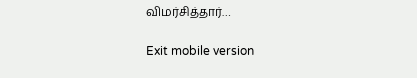விமர்சித்தார்…

Exit mobile version